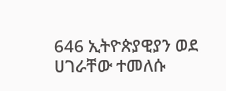646 ኢትዮጵያዊያን ወደ ሀገራቸው ተመለሱ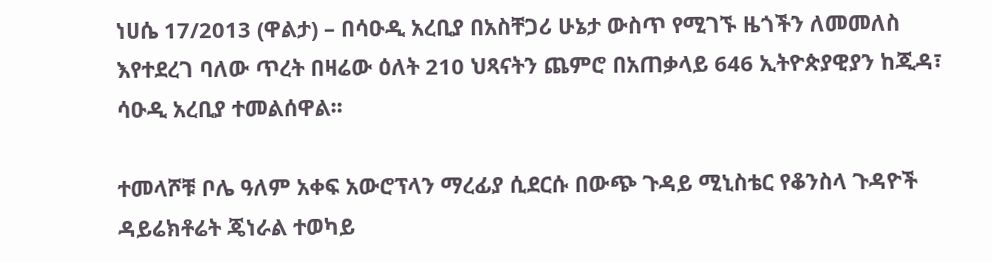ነሀሴ 17/2013 (ዋልታ) – በሳዑዲ አረቢያ በአስቸጋሪ ሁኔታ ውስጥ የሚገኙ ዜጎችን ለመመለስ እየተደረገ ባለው ጥረት በዛሬው ዕለት 210 ህጻናትን ጨምሮ በአጠቃላይ 646 ኢትዮጵያዊያን ከጂዳ፣ ሳዑዲ አረቢያ ተመልሰዋል፡፡

ተመላሾቹ ቦሌ ዓለም አቀፍ አውሮፕላን ማረፊያ ሲደርሱ በውጭ ጉዳይ ሚኒስቴር የቆንስላ ጉዳዮች ዳይሬክቶሬት ጄነራል ተወካይ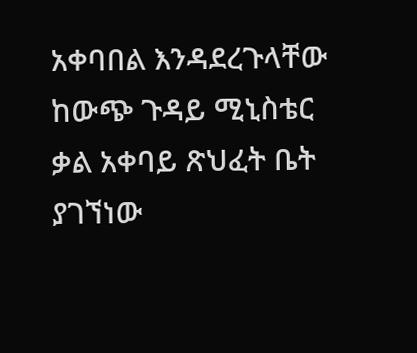አቀባበል እንዳደረጉላቸው ከውጭ ጉዳይ ሚኒስቴር ቃል አቀባይ ጽህፈት ቤት ያገኘነው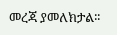መረጃ ያመለክታል፡፡